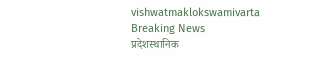vishwatmaklokswamivarta
Breaking News
प्रदेशस्थानिक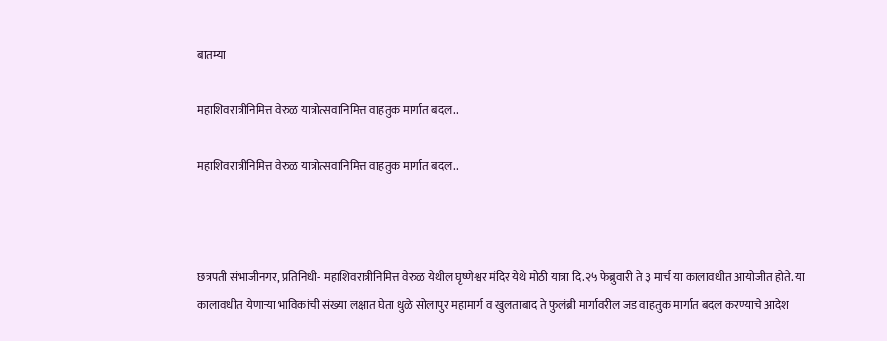बातम्या

महाशिवरात्रीनिमित्त वेरुळ यात्रोत्सवानिमित्त वाहतुक मार्गात बदल..

महाशिवरात्रीनिमित्त वेरुळ यात्रोत्सवानिमित्त वाहतुक मार्गात बदल..



छत्रपती संभाजीनगर, प्रतिनिधी- महाशिवरात्रीनिमित्त वेरुळ येथील घृष्णेश्वर मंदिर येथे मोठी यात्रा दि.२५ फेब्रुवारी ते ३ मार्च या कालावधीत आयोजीत होते. या कालावधीत येणाऱ्या भाविकांची संख्या लक्षात घेता धुळे सोलापुर महामार्ग व खुलताबाद ते फुलंब्री मार्गावरील जड वाहतुक मार्गात बदल करण्याचे आदेश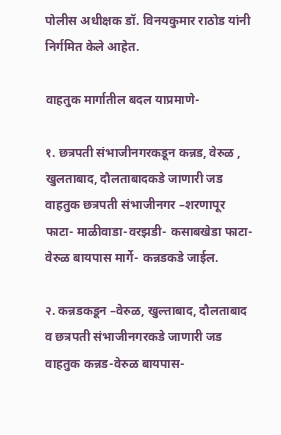पोलीस अधीक्षक डॉ. विनयकुमार राठोड यांनी निर्गमित केले आहेत.

वाहतुक मार्गातील बदल याप्रमाणे-

१. छत्रपती संभाजीनगरकडून कन्नड, वेरुळ , खुलताबाद, दौलताबादकडे जाणारी जड वाहतुक छत्रपती संभाजीनगर –शरणापूर फाटा- माळीवाडा-वरझडी- कसाबखेडा फाटा-वेरुळ बायपास मार्गे- कन्नडकडे जाईल.

२. कन्नडकडून –वेरुळ, खुल्ताबाद, दौलताबाद व छत्रपती संभाजीनगरकडे जाणारी जड वाहतुक कन्नड-वेरुळ बायपास-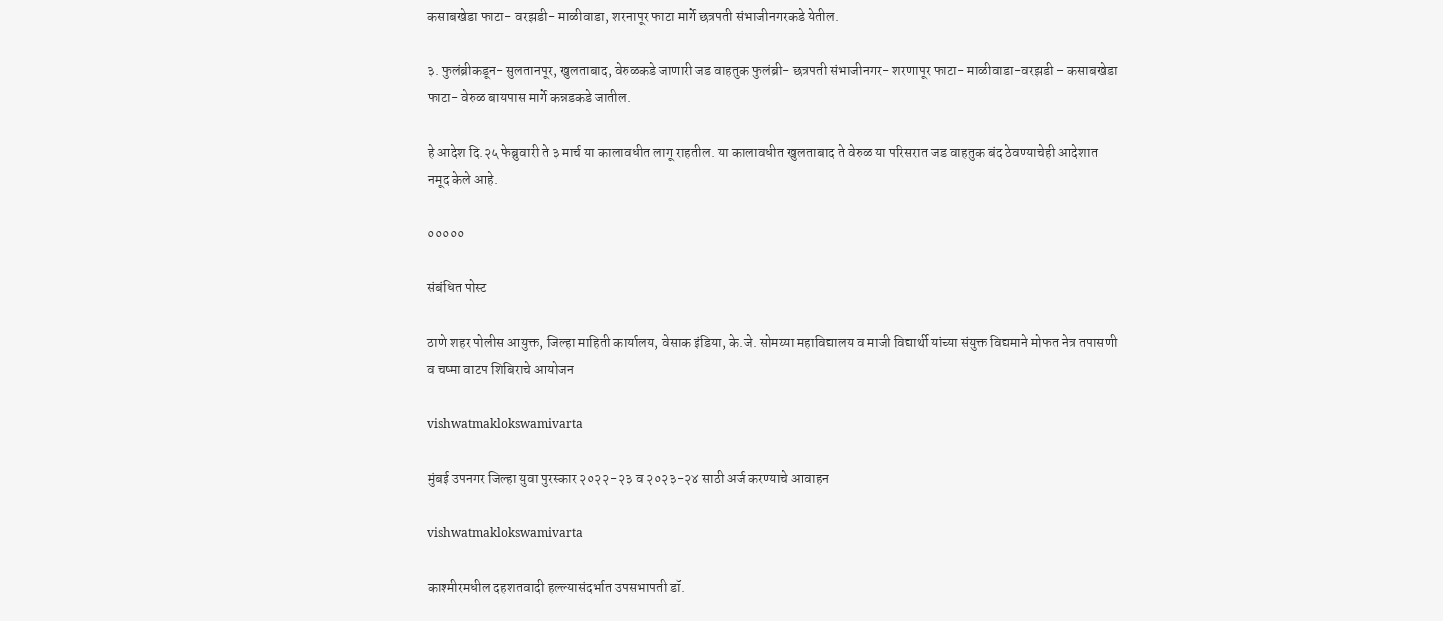कसाबखेडा फाटा- वरझडी- माळीवाडा, शरनापूर फाटा मार्गे छत्रपती संभाजीनगरकडे येतील.

३. फुलंब्रीकडून- सुलतानपूर, खुलताबाद, वेरुळकडे जाणारी जड वाहतुक फुलंब्री- छत्रपती संभाजीनगर- शरणापूर फाटा- माळीवाडा-वरझडी – कसाबखेडा फाटा- वेरुळ बायपास मार्गे कन्नडकडे जातील.

हे आदेश दि.२५ फेब्रुवारी ते ३ मार्च या कालावधीत लागू राहतील. या कालावधीत खुलताबाद ते वेरुळ या परिसरात जड वाहतुक बंद ठेवण्याचेही आदेशात नमूद केले आहे.

०००००

संबंधित पोस्ट

ठाणे शहर पोलीस आयुक्त, जिल्हा माहिती कार्यालय, वेसाक इंडिया, के.जे. सोमय्या महाविद्यालय व माजी विद्यार्थी यांच्या संयुक्त विद्यमाने मोफत नेत्र तपासणी व चष्मा वाटप शिबिराचे आयोजन

vishwatmaklokswamivarta

मुंबई उपनगर जिल्हा युवा पुरस्कार २०२२-२३ व २०२३-२४ साठी अर्ज करण्याचे आवाहन

vishwatmaklokswamivarta

काश्मीरमधील दहशतवादी हल्ल्यासंदर्भात उपसभापती डॉ.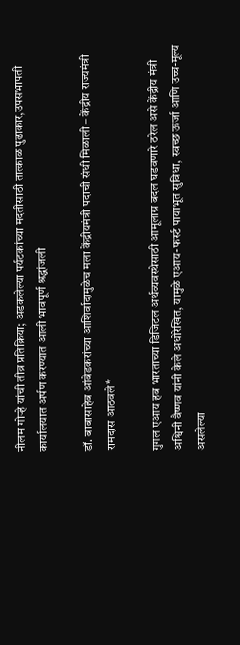नीलम गोऱ्हे यांची तीव्र प्रतिक्रिया; अडकलेल्या पर्यटकांच्या मदतीसाठी तात्काळ पुढाकार,उपसभापती कार्यालयात अर्पण करण्यात आली भावपूर्ण श्रद्धांजली

डॉ. बाबासाहेब आंबेडकरांच्या आशिर्वादामुळेच मला केंद्रीयमंत्री पदाची संधी मिळाली – केंद्रीय राज्यमंत्री रामदास आठवले*

गुगल एआय हब भारताच्या डिजिटल अर्थव्यवस्थेसाठी आमूलाग्र बदल घडवणारे ठरेल असे केंद्रीय मंत्री अश्विनी वैष्णव यांनी केले अधोरेखित, यामुळे एआय-फर्स्ट पायाभूत सुविधा, स्वच्छ ऊर्जा आणि उच्च-मूल्य असलेल्या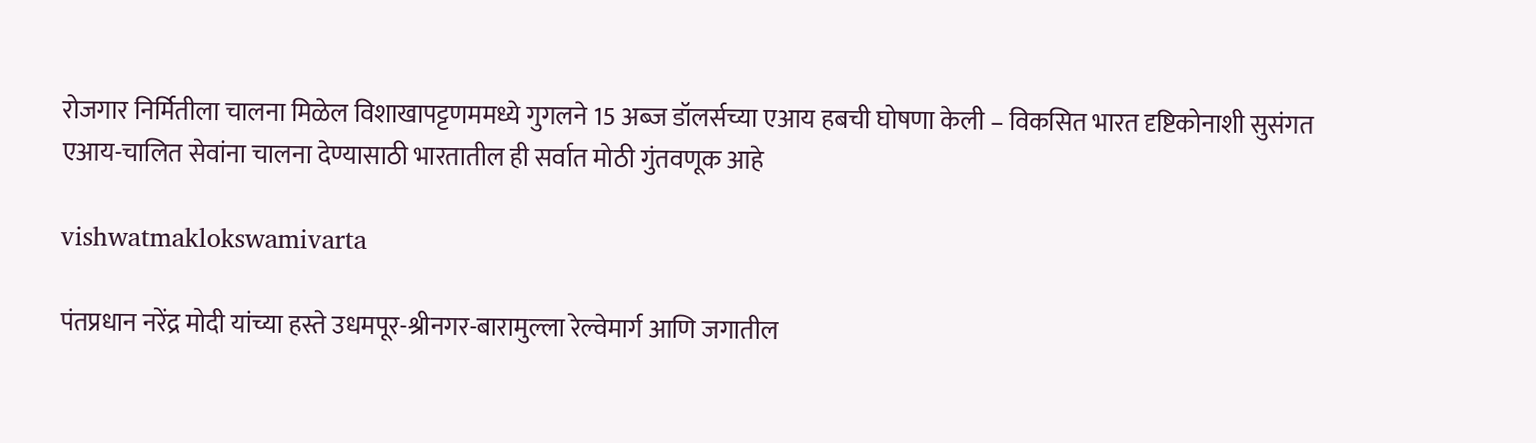रोजगार निर्मितीला चालना मिळेल विशाखापट्टणममध्ये गुगलने 15 अब्ज डॉलर्सच्या एआय हबची घोषणा केली – विकसित भारत दृष्टिकोनाशी सुसंगत एआय-चालित सेवांना चालना देण्यासाठी भारतातील ही सर्वात मोठी गुंतवणूक आहे

vishwatmaklokswamivarta

पंतप्रधान नरेंद्र मोदी यांच्या हस्ते उधमपूर-श्रीनगर-बारामुल्ला रेल्वेमार्ग आणि जगातील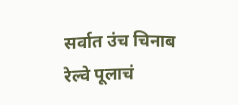सर्वात उंच चिनाब रेल्वे पूलाचं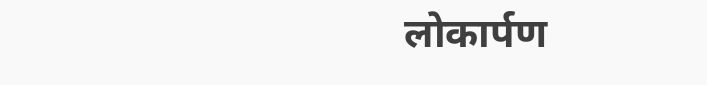लोकार्पण